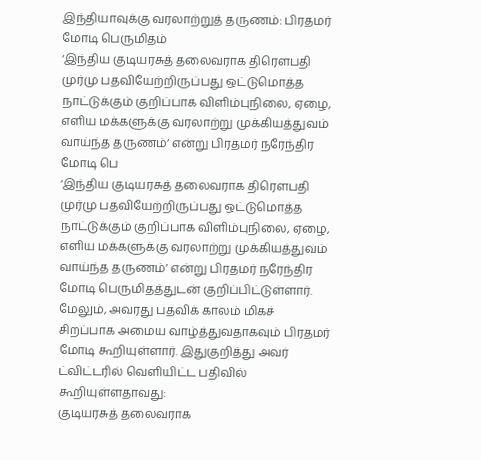இந்தியாவுக்கு வரலாற்றுத் தருணம்: பிரதமர் மோடி பெருமிதம்
‘இந்திய குடியரசுத் தலைவராக திரெளபதி முர்மு பதவியேற்றிருப்பது ஒட்டுமொத்த நாட்டுக்கும் குறிப்பாக விளிம்புநிலை, ஏழை, எளிய மக்களுக்கு வரலாற்று முக்கியத்துவம் வாய்ந்த தருணம்’ என்று பிரதமர் நரேந்திர மோடி பெ
‘இந்திய குடியரசுத் தலைவராக திரெளபதி முர்மு பதவியேற்றிருப்பது ஒட்டுமொத்த நாட்டுக்கும் குறிப்பாக விளிம்புநிலை, ஏழை, எளிய மக்களுக்கு வரலாற்று முக்கியத்துவம் வாய்ந்த தருணம்’ என்று பிரதமர் நரேந்திர மோடி பெருமிதத்துடன் குறிப்பிட்டுள்ளார்.
மேலும், அவரது பதவிக் காலம் மிகச் சிறப்பாக அமைய வாழ்த்துவதாகவும் பிரதமர் மோடி கூறியுள்ளார். இதுகுறித்து அவர் ட்விட்டரில் வெளியிட்ட பதிவில் கூறியுள்ளதாவது:
குடியரசுத் தலைவராக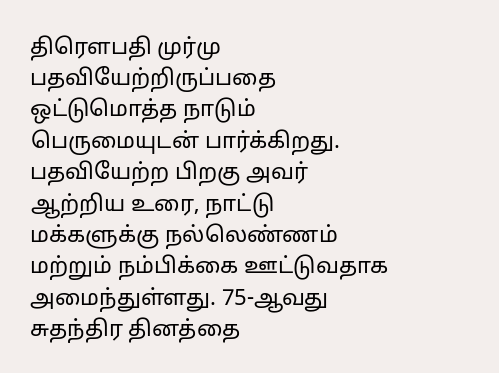திரெளபதி முர்மு பதவியேற்றிருப்பதை ஒட்டுமொத்த நாடும் பெருமையுடன் பார்க்கிறது. பதவியேற்ற பிறகு அவர் ஆற்றிய உரை, நாட்டு மக்களுக்கு நல்லெண்ணம் மற்றும் நம்பிக்கை ஊட்டுவதாக அமைந்துள்ளது. 75-ஆவது சுதந்திர தினத்தை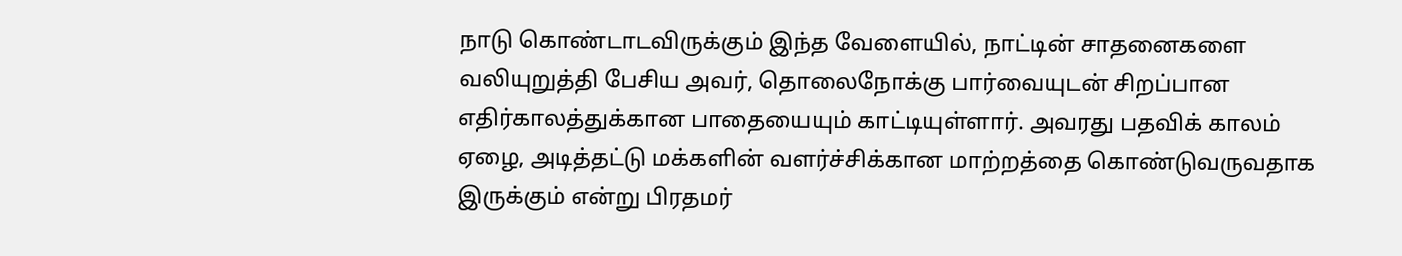நாடு கொண்டாடவிருக்கும் இந்த வேளையில், நாட்டின் சாதனைகளை வலியுறுத்தி பேசிய அவர், தொலைநோக்கு பார்வையுடன் சிறப்பான எதிர்காலத்துக்கான பாதையையும் காட்டியுள்ளார். அவரது பதவிக் காலம் ஏழை, அடித்தட்டு மக்களின் வளர்ச்சிக்கான மாற்றத்தை கொண்டுவருவதாக இருக்கும் என்று பிரதமர்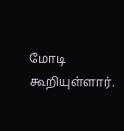மோடி கூறியுள்ளார்.